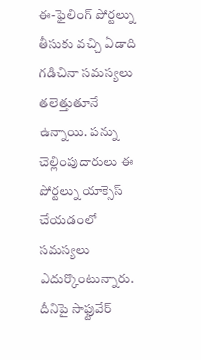ఈ-ఫైలింగ్ పోర్టల్ను తీసుకు వచ్చి ఏడాది గడిచినా సమస్యలు తలెత్తుతూనే ఉన్నాయి. పన్ను చెల్లింపుదారులు ఈ పోర్టల్ను యాక్సెస్ చేయడంలో సమస్యలు ఎదుర్కొంటున్నారు. దీనిపై సాఫ్టువేర్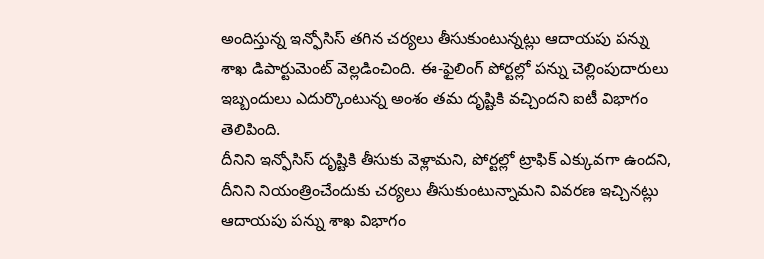అందిస్తున్న ఇన్ఫోసిస్ తగిన చర్యలు తీసుకుంటున్నట్లు ఆదాయపు పన్ను శాఖ డిపార్టుమెంట్ వెల్లడించింది. ఈ-ఫైలింగ్ పోర్టల్లో పన్ను చెల్లింపుదారులు ఇబ్బందులు ఎదుర్కొంటున్న అంశం తమ దృష్టికి వచ్చిందని ఐటీ విభాగం తెలిపింది.
దీనిని ఇన్ఫోసిస్ దృష్టికి తీసుకు వెళ్లామని, పోర్టల్లో ట్రాఫిక్ ఎక్కువగా ఉందని, దీనిని నియంత్రించేందుకు చర్యలు తీసుకుంటున్నామని వివరణ ఇచ్చినట్లు ఆదాయపు పన్ను శాఖ విభాగం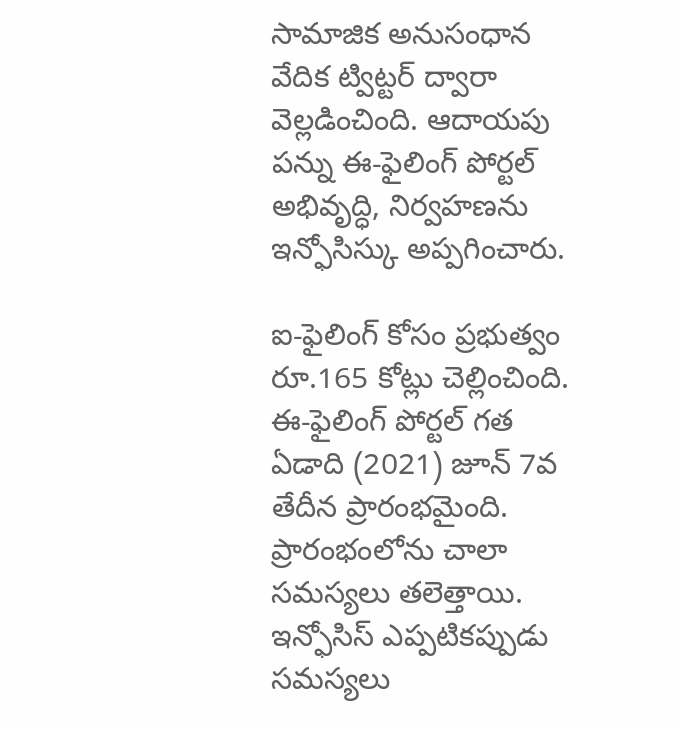సామాజిక అనుసంధాన వేదిక ట్విట్టర్ ద్వారా వెల్లడించింది. ఆదాయపు పన్ను ఈ-ఫైలింగ్ పోర్టల్ అభివృద్ధి, నిర్వహణను ఇన్ఫోసిస్కు అప్పగించారు.

ఐ-ఫైలింగ్ కోసం ప్రభుత్వం రూ.165 కోట్లు చెల్లించింది. ఈ-ఫైలింగ్ పోర్టల్ గత ఏడాది (2021) జూన్ 7వ తేదీన ప్రారంభమైంది. ప్రారంభంలోను చాలా సమస్యలు తలెత్తాయి. ఇన్ఫోసిస్ ఎప్పటికప్పుడు సమస్యలు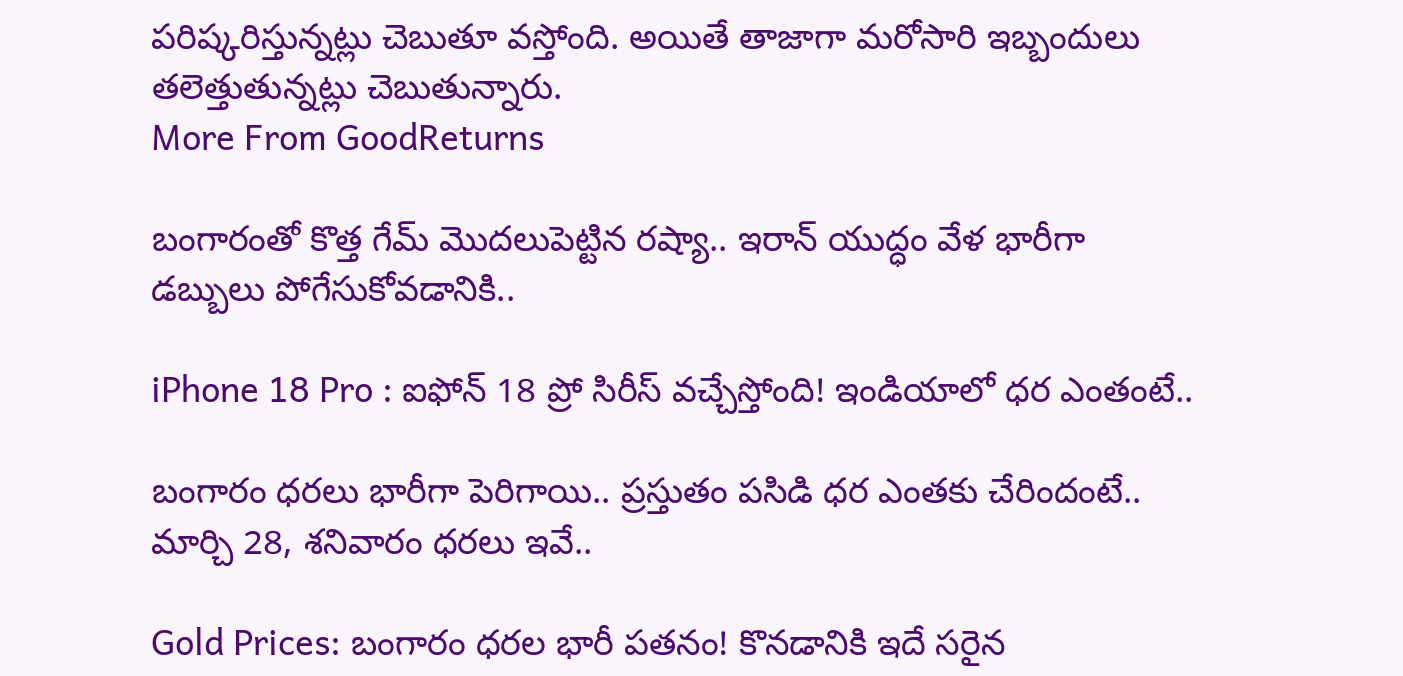పరిష్కరిస్తున్నట్లు చెబుతూ వస్తోంది. అయితే తాజాగా మరోసారి ఇబ్బందులు తలెత్తుతున్నట్లు చెబుతున్నారు.
More From GoodReturns

బంగారంతో కొత్త గేమ్ మొదలుపెట్టిన రష్యా.. ఇరాన్ యుద్ధం వేళ భారీగా డబ్బులు పోగేసుకోవడానికి..

iPhone 18 Pro : ఐఫోన్ 18 ప్రో సిరీస్ వచ్చేస్తోంది! ఇండియాలో ధర ఎంతంటే..

బంగారం ధరలు భారీగా పెరిగాయి.. ప్రస్తుతం పసిడి ధర ఎంతకు చేరిందంటే.. మార్చి 28, శనివారం ధరలు ఇవే..

Gold Prices: బంగారం ధరల భారీ పతనం! కొనడానికి ఇదే సరైన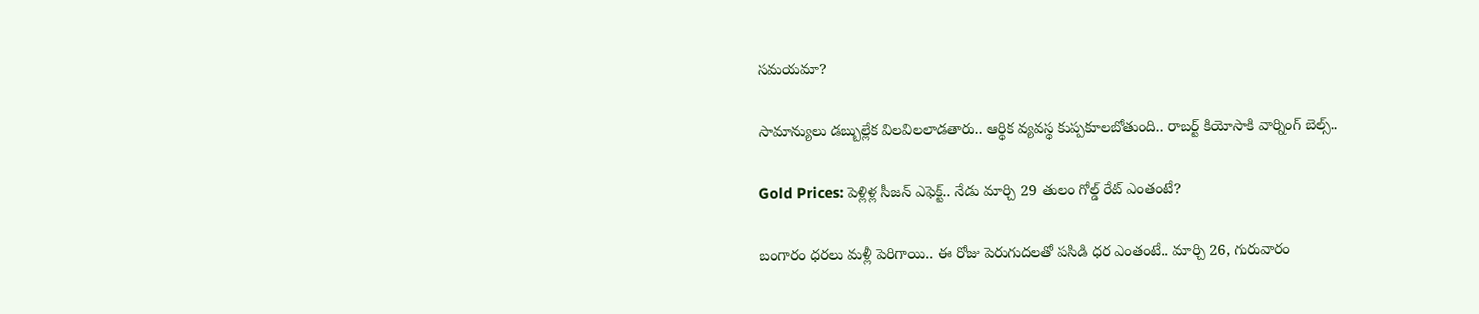సమయమా?

సామాన్యులు డబ్బుల్లేక విలవిలలాడతారు.. ఆర్థిక వ్యవస్థ కుప్పకూలబోతుంది.. రాబర్ట్ కియోసాకి వార్నింగ్ బెల్స్..

Gold Prices: పెళ్లిళ్ల సీజన్ ఎఫెక్ట్.. నేడు మార్చి 29 తులం గోల్డ్ రేట్ ఎంతంటే?

బంగారం ధరలు మళ్లీ పెరిగాయి.. ఈ రోజు పెరుగుదలతో పసిడి ధర ఎంతంటే.. మార్చి 26, గురువారం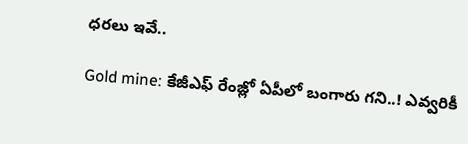ధరలు ఇవే..

Gold mine: కేజీఎఫ్ రేంజ్లో ఏపీలో బంగారు గని..! ఎవ్వరికీ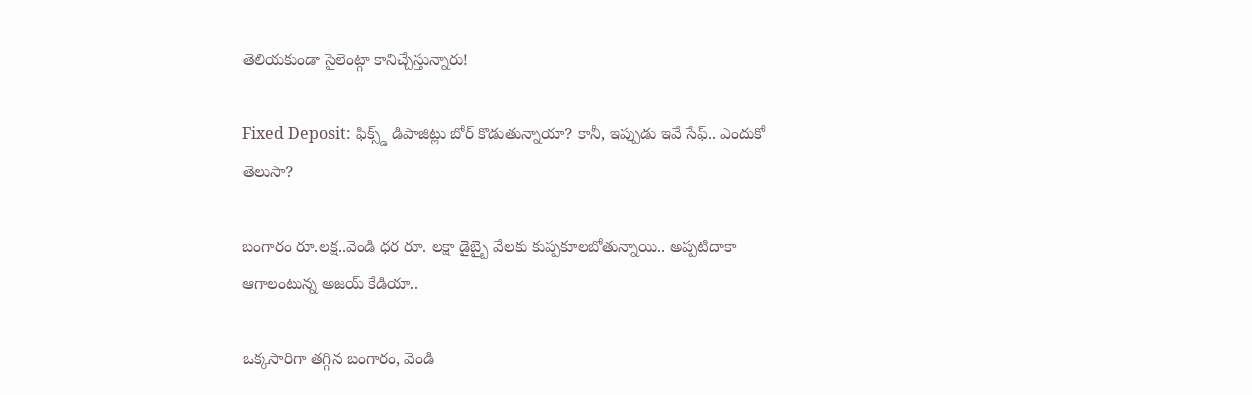తెలియకుండా సైలెంట్గా కానిచ్చేస్తున్నారు!

Fixed Deposit: ఫిక్స్డ్ డిపాజిట్లు బోర్ కొడుతున్నాయా? కానీ, ఇప్పుడు ఇవే సేఫ్.. ఎందుకో తెలుసా?

బంగారం రూ.లక్ష..వెండి ధర రూ. లక్షా డైబ్బై వేలకు కుప్పకూలబోతున్నాయి.. అప్పటిదాకా ఆగాలంటున్న అజయ్ కేడియా..

ఒక్కసారిగా తగ్గిన బంగారం, వెండి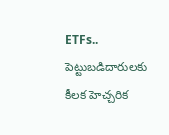ETFs.. పెట్టుబడిదారులకు కీలక హెచ్చరిక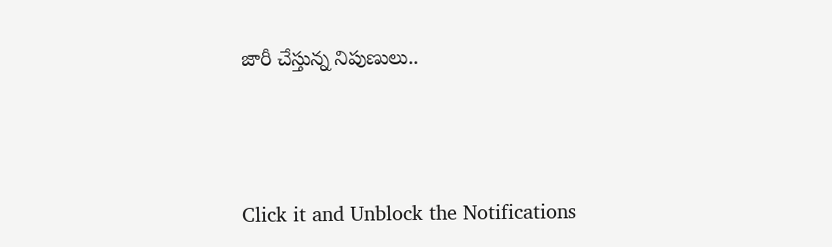జారీ చేస్తున్న నిపుణులు..



Click it and Unblock the Notifications